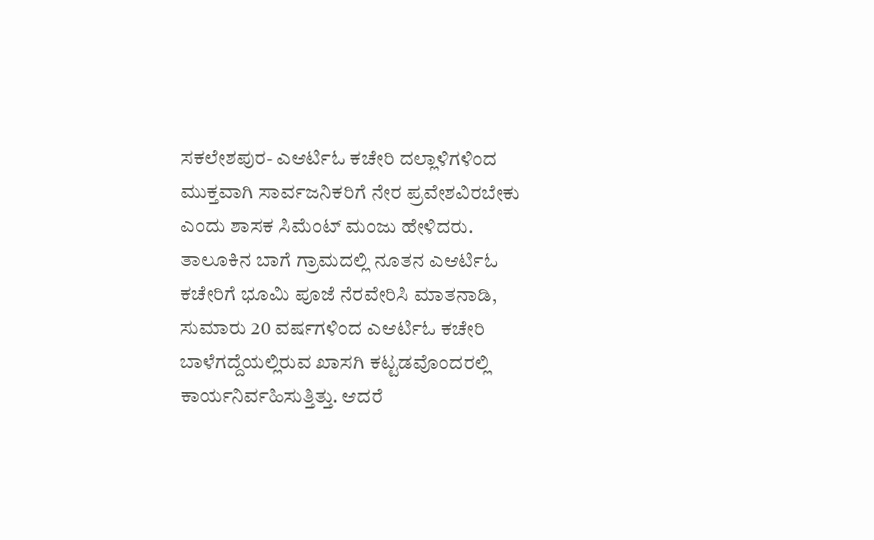ಸಕಲೇಶಪುರ- ಎಆರ್ಟಿಓ ಕಚೇರಿ ದಲ್ಲಾಳಿಗಳಿಂದ ಮುಕ್ತವಾಗಿ ಸಾರ್ವಜನಿಕರಿಗೆ ನೇರ ಪ್ರವೇಶವಿರಬೇಕು ಎಂದು ಶಾಸಕ ಸಿಮೆಂಟ್ ಮಂಜು ಹೇಳಿದರು.
ತಾಲೂಕಿನ ಬಾಗೆ ಗ್ರಾಮದಲ್ಲಿ ನೂತನ ಎಆರ್ಟಿಓ ಕಚೇರಿಗೆ ಭೂಮಿ ಪೂಜೆ ನೆರವೇರಿಸಿ ಮಾತನಾಡಿ, ಸುಮಾರು 20 ವರ್ಷಗಳಿಂದ ಎಆರ್ಟಿಓ ಕಚೇರಿ ಬಾಳೆಗದ್ದೆಯಲ್ಲಿರುವ ಖಾಸಗಿ ಕಟ್ಟಡವೊಂದರಲ್ಲಿ ಕಾರ್ಯನಿರ್ವಹಿಸುತ್ತಿತ್ತು. ಆದರೆ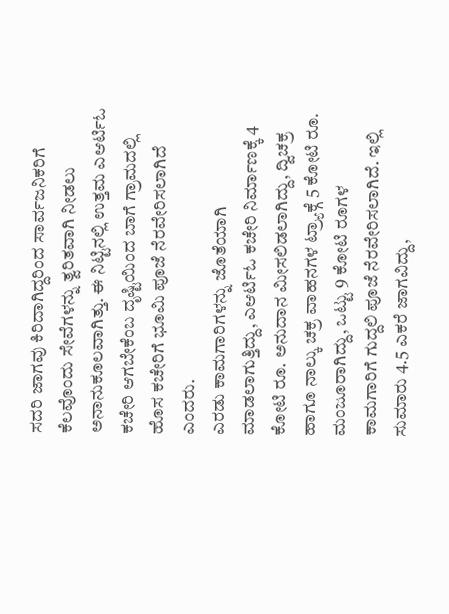ಸದರಿ ಜಾಗವು ಕಿರಿದಾಗಿದ್ದರಿಂದ ಸಾರ್ವಜನಿಕರಿಗೆ ಕೆಲವೊಂದು ಸೇವೆಗಳನ್ನು ತ್ವರಿತವಾಗಿ ನೀಡಲು ಅನಾನುಕೂಲವಾಗಿತ್ತು. ಈ ನಿಟ್ಟಿನಲ್ಲಿ ಉತ್ತಮ ಎಆರ್ಟಿಓ ಕಚೇರಿ ಆಗಬೇಕೆಂಬ ದೃಷ್ಟಿಯಿಂದ ಬಾಗೆ ಗ್ರಾಮದಲ್ಲಿ ಹೊಸ ಕಚೇರಿಗೆ ಭೂಮಿ ಪೂಜೆ ನೆರವೇರಿಸಲಾಗಿದೆ ಎಂದರು.
ಎರಡು ಕಾಮಗಾರಿಗಳನ್ನು ಜೊತೆಯಾಗಿ ಮಾಡಲಾಗುತ್ತಿದ್ದು, ಎಆರ್ಟಿಓ ಕಚೇರಿ ನಿರ್ಮಾಣಕ್ಕೆ 4 ಕೋಟಿ ರೂ. ಅನುದಾನ ಮೀಸಲಿಡಲಾಗಿದ್ದು, ದ್ವಿಚಕ್ರ ಹಾಗೂ ನಾಲ್ಕು ಚಕ್ರ ವಾಹನಗಳ ಟ್ರ್ಯಾಕ್ಗೆ 5 ಕೋಟಿ ರೂ. ಮಂಜೂರಾಗಿದ್ದು, ಒಟ್ಟು 9 ಕೋಟಿ ರೂಗಳ ಕಾಮಗಾರಿಗೆ ಗುದ್ದಲಿ ಪೂಜೆ ನೆರವೇರಿಸಲಾಗಿದೆ. ಇಲ್ಲಿ ಸುಮಾರು 4.5 ಎಕರೆ ಜಾಗವಿದ್ದು,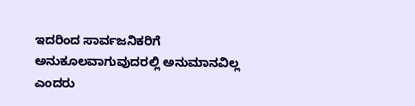ಇದರಿಂದ ಸಾರ್ವಜನಿಕರಿಗೆ ಅನುಕೂಲವಾಗುವುದರಲ್ಲಿ ಅನುಮಾನವಿಲ್ಲ ಎಂದರು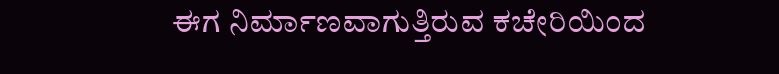ಈಗ ನಿರ್ಮಾಣವಾಗುತ್ತಿರುವ ಕಚೇರಿಯಿಂದ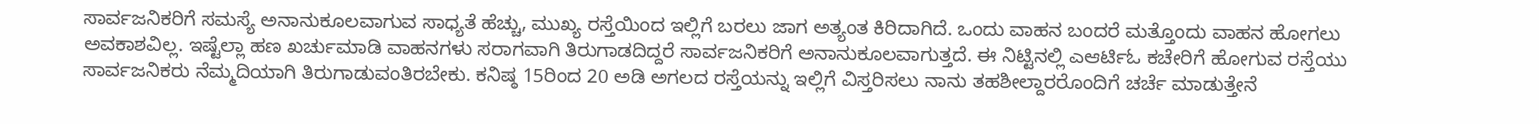ಸಾರ್ವಜನಿಕರಿಗೆ ಸಮಸ್ಯೆ ಅನಾನುಕೂಲವಾಗುವ ಸಾಧ್ಯತೆ ಹೆಚ್ಚು, ಮುಖ್ಯ ರಸ್ತೆಯಿಂದ ಇಲ್ಲಿಗೆ ಬರಲು ಜಾಗ ಅತ್ಯಂತ ಕಿರಿದಾಗಿದೆ. ಒಂದು ವಾಹನ ಬಂದರೆ ಮತ್ತೊಂದು ವಾಹನ ಹೋಗಲು ಅವಕಾಶವಿಲ್ಲ. ಇಷ್ಟೆಲ್ಲಾ ಹಣ ಖರ್ಚುಮಾಡಿ ವಾಹನಗಳು ಸರಾಗವಾಗಿ ತಿರುಗಾಡದಿದ್ದರೆ ಸಾರ್ವಜನಿಕರಿಗೆ ಅನಾನುಕೂಲವಾಗುತ್ತದೆ. ಈ ನಿಟ್ಟಿನಲ್ಲಿ ಎಆರ್ಟಿಓ ಕಚೇರಿಗೆ ಹೋಗುವ ರಸ್ತೆಯು ಸಾರ್ವಜನಿಕರು ನೆಮ್ಮದಿಯಾಗಿ ತಿರುಗಾಡುವಂತಿರಬೇಕು. ಕನಿಷ್ಠ 15ರಿಂದ 20 ಅಡಿ ಅಗಲದ ರಸ್ತೆಯನ್ನು ಇಲ್ಲಿಗೆ ವಿಸ್ತರಿಸಲು ನಾನು ತಹಶೀಲ್ದಾರರೊಂದಿಗೆ ಚರ್ಚೆ ಮಾಡುತ್ತೇನೆ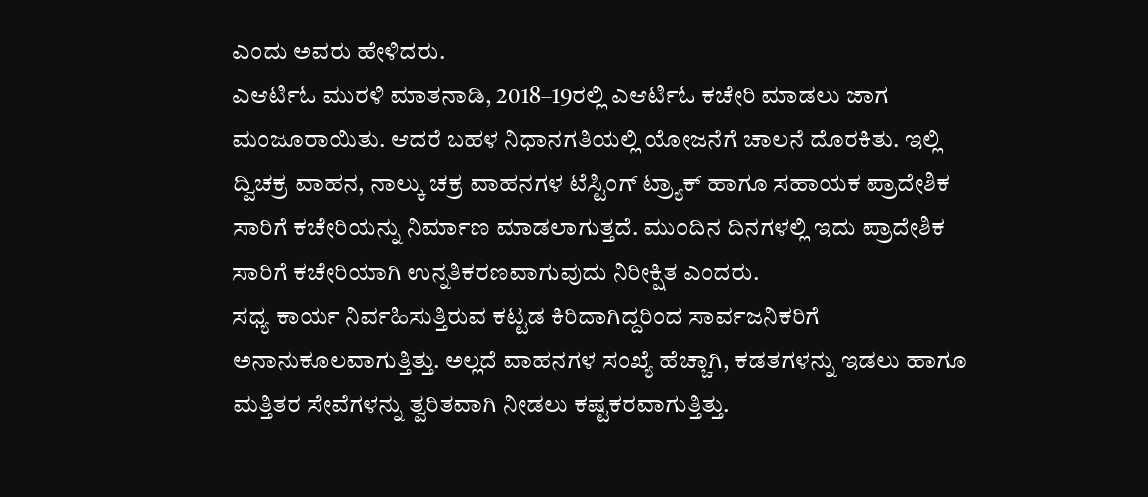ಎಂದು ಅವರು ಹೇಳಿದರು.
ಎಆರ್ಟಿಓ ಮುರಳಿ ಮಾತನಾಡಿ, 2018–19ರಲ್ಲಿ ಎಆರ್ಟಿಓ ಕಚೇರಿ ಮಾಡಲು ಜಾಗ ಮಂಜೂರಾಯಿತು. ಆದರೆ ಬಹಳ ನಿಧಾನಗತಿಯಲ್ಲಿ ಯೋಜನೆಗೆ ಚಾಲನೆ ದೊರಕಿತು. ಇಲ್ಲಿ ದ್ವಿಚಕ್ರ ವಾಹನ, ನಾಲ್ಕು ಚಕ್ರ ವಾಹನಗಳ ಟೆಸ್ಟಿಂಗ್ ಟ್ರ್ಯಾಕ್ ಹಾಗೂ ಸಹಾಯಕ ಪ್ರಾದೇಶಿಕ ಸಾರಿಗೆ ಕಚೇರಿಯನ್ನು ನಿರ್ಮಾಣ ಮಾಡಲಾಗುತ್ತದೆ. ಮುಂದಿನ ದಿನಗಳಲ್ಲಿ ಇದು ಪ್ರಾದೇಶಿಕ ಸಾರಿಗೆ ಕಚೇರಿಯಾಗಿ ಉನ್ನತಿಕರಣವಾಗುವುದು ನಿರೀಕ್ಷಿತ ಎಂದರು.
ಸಧ್ಯ ಕಾರ್ಯ ನಿರ್ವಹಿಸುತ್ತಿರುವ ಕಟ್ಟಡ ಕಿರಿದಾಗಿದ್ದರಿಂದ ಸಾರ್ವಜನಿಕರಿಗೆ ಅನಾನುಕೂಲವಾಗುತ್ತಿತ್ತು. ಅಲ್ಲದೆ ವಾಹನಗಳ ಸಂಖ್ಯೆ ಹೆಚ್ಚಾಗಿ, ಕಡತಗಳನ್ನು ಇಡಲು ಹಾಗೂ ಮತ್ತಿತರ ಸೇವೆಗಳನ್ನು ತ್ವರಿತವಾಗಿ ನೀಡಲು ಕಷ್ಟಕರವಾಗುತ್ತಿತ್ತು.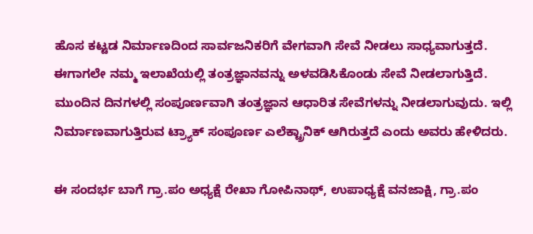ಹೊಸ ಕಟ್ಟಡ ನಿರ್ಮಾಣದಿಂದ ಸಾರ್ವಜನಿಕರಿಗೆ ವೇಗವಾಗಿ ಸೇವೆ ನೀಡಲು ಸಾಧ್ಯವಾಗುತ್ತದೆ. ಈಗಾಗಲೇ ನಮ್ಮ ಇಲಾಖೆಯಲ್ಲಿ ತಂತ್ರಜ್ಞಾನವನ್ನು ಅಳವಡಿಸಿಕೊಂಡು ಸೇವೆ ನೀಡಲಾಗುತ್ತಿದೆ. ಮುಂದಿನ ದಿನಗಳಲ್ಲಿ ಸಂಪೂರ್ಣವಾಗಿ ತಂತ್ರಜ್ಞಾನ ಆಧಾರಿತ ಸೇವೆಗಳನ್ನು ನೀಡಲಾಗುವುದು. ಇಲ್ಲಿ ನಿರ್ಮಾಣವಾಗುತ್ತಿರುವ ಟ್ರ್ಯಾಕ್ ಸಂಪೂರ್ಣ ಎಲೆಕ್ಟ್ರಾನಿಕ್ ಆಗಿರುತ್ತದೆ ಎಂದು ಅವರು ಹೇಳಿದರು.

ಈ ಸಂದರ್ಭ ಬಾಗೆ ಗ್ರಾ.ಪಂ ಅಧ್ಯಕ್ಷೆ ರೇಖಾ ಗೋಪಿನಾಥ್, ಉಪಾಧ್ಯಕ್ಷೆ ವನಜಾಕ್ಷಿ, ಗ್ರಾ.ಪಂ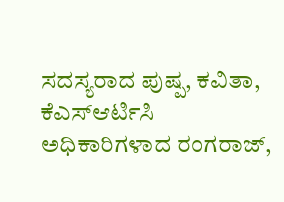ಸದಸ್ಯರಾದ ಪುಷ್ಪ, ಕವಿತಾ, ಕೆಎಸ್ಆರ್ಟಿಸಿ ಅಧಿಕಾರಿಗಳಾದ ರಂಗರಾಜ್,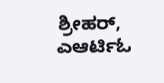ಶ್ರೀಹರ್, ಎಆರ್ಟಿಓ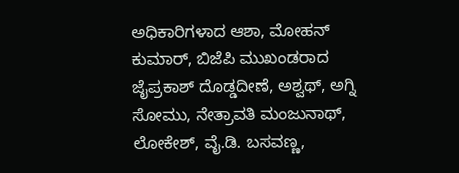ಅಧಿಕಾರಿಗಳಾದ ಆಶಾ, ಮೋಹನ್ ಕುಮಾರ್, ಬಿಜೆಪಿ ಮುಖಂಡರಾದ ಜೈಪ್ರಕಾಶ್ ದೊಡ್ಡದೀಣೆ, ಅಶ್ವಥ್, ಅಗ್ನಿ ಸೋಮು, ನೇತ್ರಾವತಿ ಮಂಜುನಾಥ್, ಲೋಕೇಶ್, ವೈ.ಡಿ. ಬಸವಣ್ಣ,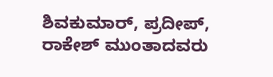ಶಿವಕುಮಾರ್, ಪ್ರದೀಪ್, ರಾಕೇಶ್ ಮುಂತಾದವರು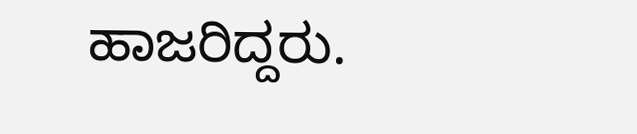ಹಾಜರಿದ್ದರು.